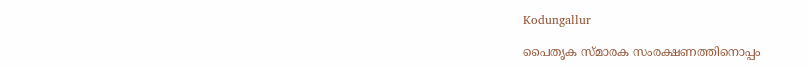Kodungallur

പൈതൃക സ്മാരക സംരക്ഷണത്തിനൊപ്പം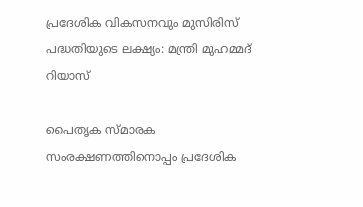പ്രദേശിക വികസനവും മുസിരിസ് പദ്ധതിയുടെ ലക്ഷ്യം: മന്ത്രി മുഹമ്മദ് റിയാസ്

പൈതൃക സ്മാരക സംരക്ഷണത്തിനൊപ്പം പ്രദേശിക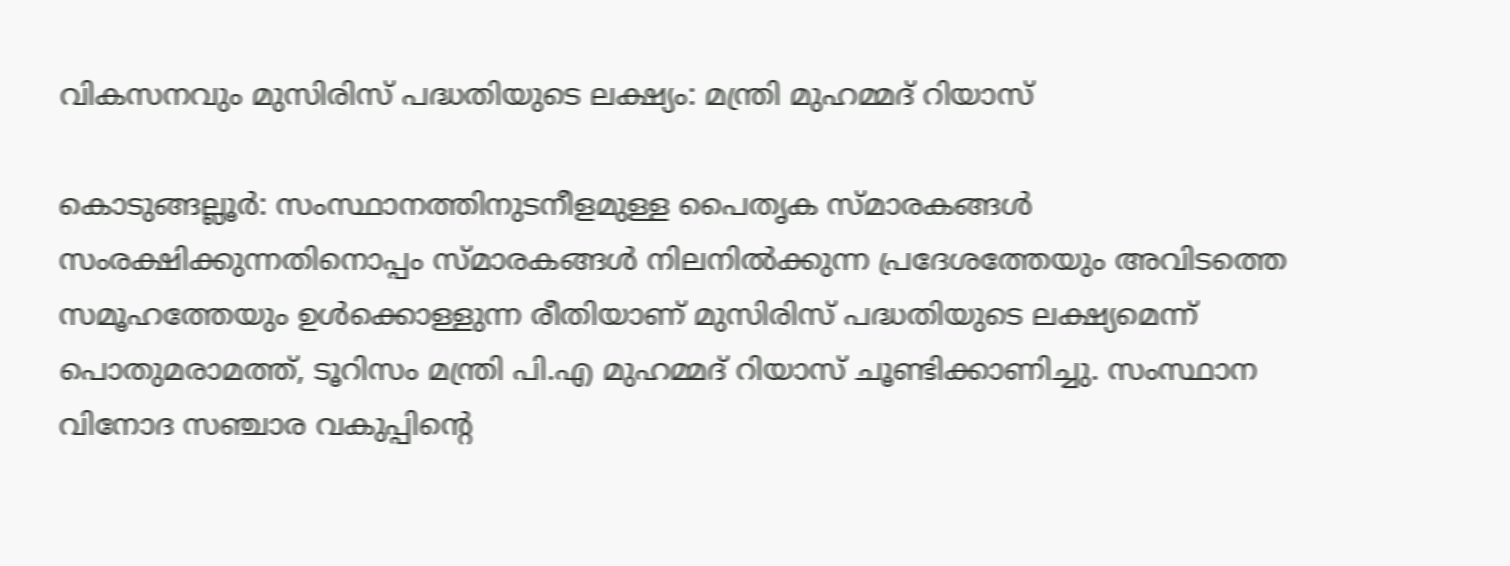വികസനവും മുസിരിസ് പദ്ധതിയുടെ ലക്ഷ്യം: മന്ത്രി മുഹമ്മദ് റിയാസ്

കൊടുങ്ങല്ലൂർ: സംസ്ഥാനത്തിനുടനീളമുള്ള പൈതൃക സ്മാരകങ്ങൾ സംരക്ഷിക്കുന്നതിനൊപ്പം സ്മാരകങ്ങൾ നിലനിൽക്കുന്ന പ്രദേശത്തേയും അവിടത്തെ സമൂഹത്തേയും ഉൾക്കൊള്ളുന്ന രീതിയാണ് മുസിരിസ് പദ്ധതിയുടെ ലക്ഷ്യമെന്ന് പൊതുമരാമത്ത്, ടൂറിസം മന്ത്രി പി.എ മുഹമ്മദ് റിയാസ് ചൂണ്ടിക്കാണിച്ചു. സംസ്ഥാന വിനോദ സഞ്ചാര വകുപ്പിന്റെ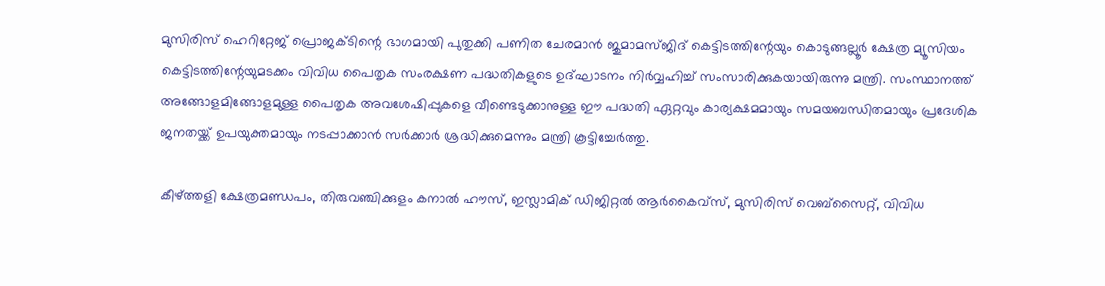മുസിരിസ് ഹെറിറ്റേജ് പ്രൊജക്ടിന്റെ ഭാഗമായി പുതുക്കി പണിത ചേരമാൻ ജുമാമസ്ജിദ് കെട്ടിടത്തിന്റേയും കൊടുങ്ങല്ലൂർ ക്ഷേത്ര മ്യൂസിയം കെട്ടിടത്തിന്റേയുമടക്കം വിവിധ പൈതൃക സംരക്ഷണ പദ്ധതികളുടെ ഉദ്ഘാടനം നിർവ്വഹിച്ച് സംസാരിക്കുകയായിരുന്നു മന്ത്രി. സംസ്ഥാനത്ത് അങ്ങോളമിങ്ങോളമുള്ള പൈതൃക അവശേഷിപ്പുകളെ വീണ്ടെടുക്കാനുള്ള ഈ പദ്ധതി ഏറ്റവും കാര്യക്ഷമമായും സമയബന്ധിതമായും പ്രദേശിക ജനതയ്ക്ക് ഉപയുക്തമായും നടപ്പാക്കാൻ സർക്കാർ ശ്രദ്ധിക്കുമെന്നും മന്ത്രി കൂട്ടിച്ചേർത്തു.

കീഴ്ത്തളി ക്ഷേത്രമണ്ഡപം, തിരുവഞ്ചിക്കുളം കനാൽ ഹൗസ്, ഇസ്ലാമിക് ഡിജിറ്റൽ ആർകൈവ്‌സ്, മുസിരിസ് വെബ്‌സൈറ്റ്, വിവിധ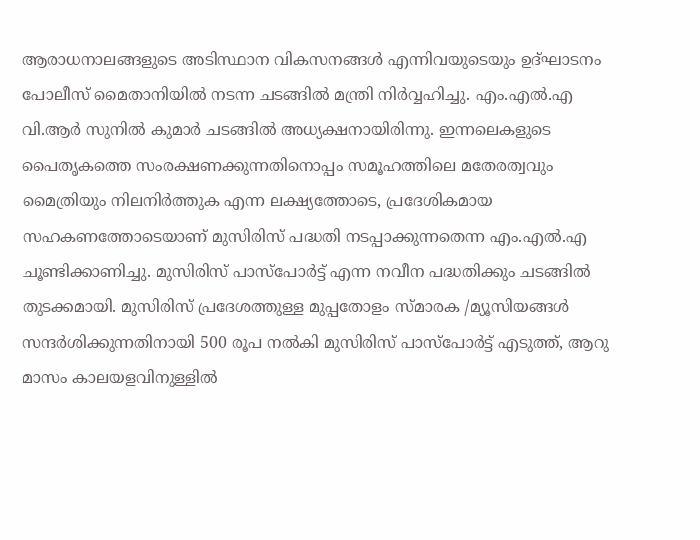ആരാധനാലങ്ങളുടെ അടിസ്ഥാന വികസനങ്ങൾ എന്നിവയുടെയും ഉദ്ഘാടനം പോലീസ് മൈതാനിയിൽ നടന്ന ചടങ്ങിൽ മന്ത്രി നിർവ്വഹിച്ചു. എം.എൽ.എ വി.ആർ സുനിൽ കുമാർ ചടങ്ങിൽ അധ്യക്ഷനായിരിന്നു. ഇന്നലെകളുടെ പൈതൃകത്തെ സംരക്ഷണക്കുന്നതിനൊപ്പം സമൂഹത്തിലെ മതേരത്വവും മൈത്രിയും നിലനിർത്തുക എന്ന ലക്ഷ്യത്തോടെ, പ്രദേശികമായ സഹകണത്തോടെയാണ് മുസിരിസ് പദ്ധതി നടപ്പാക്കുന്നതെന്ന എം.എൽ.എ ചൂണ്ടിക്കാണിച്ചു. മുസിരിസ് പാസ്‌പോർട്ട് എന്ന നവീന പദ്ധതിക്കും ചടങ്ങിൽ തുടക്കമായി. മുസിരിസ് പ്രദേശത്തുള്ള മുപ്പതോളം സ്മാരക /മ്യൂസിയങ്ങൾ സന്ദർശിക്കുന്നതിനായി 500 രൂപ നൽകി മുസിരിസ് പാസ്‌പോർട്ട് എടുത്ത്, ആറു മാസം കാലയളവിനുള്ളിൽ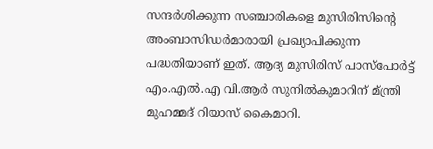സന്ദർശിക്കുന്ന സഞ്ചാരികളെ മുസിരിസിന്റെ അംബാസിഡർമാരായി പ്രഖ്യാപിക്കുന്ന പദ്ധതിയാണ് ഇത്. ആദ്യ മുസിരിസ് പാസ്‌പോർട്ട് എം.എൽ.എ വി.ആർ സുനിൽകുമാറിന് മ്ന്ത്രി മുഹമ്മദ് റിയാസ് കൈമാറി.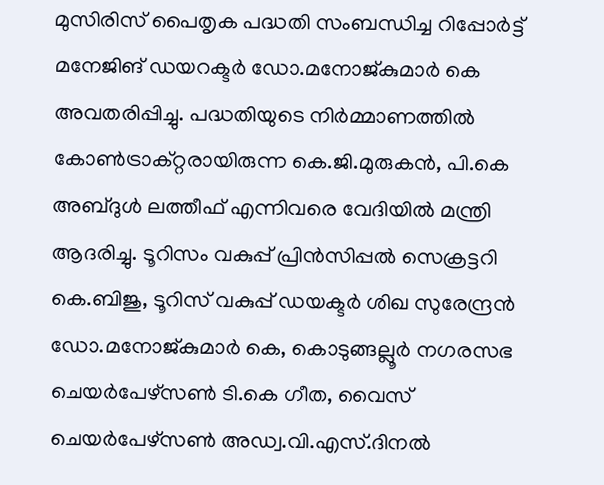മുസിരിസ് പൈതൃക പദ്ധതി സംബന്ധിച്ച റിപ്പോർട്ട് മനേജിങ് ഡയറക്ടർ ഡോ.മനോജ്കുമാർ കെ അവതരിപ്പിച്ചു. പദ്ധതിയുടെ നിർമ്മാണത്തിൽ കോൺട്രാക്റ്റരായിരുന്ന കെ.ജി.മുരുകൻ, പി.കെ അബ്ദുൾ ലത്തീഫ് എന്നിവരെ വേദിയിൽ മന്ത്രി ആദരിച്ചു. ടൂറിസം വകുപ്പ് പ്രിൻസിപ്പൽ സെക്രട്ടറി കെ.ബിജു, ടൂറിസ് വകുപ്പ് ഡയക്ടർ ശിഖ സുരേന്ദ്രൻ ഡോ.മനോജ്കുമാർ കെ, കൊടുങ്ങല്ലൂർ നഗരസഭ ചെയർപേഴ്‌സൺ ടി.കെ ഗീത, വൈസ് ചെയർപേഴ്‌സൺ അഡ്വ.വി.എസ്.ദിനൽ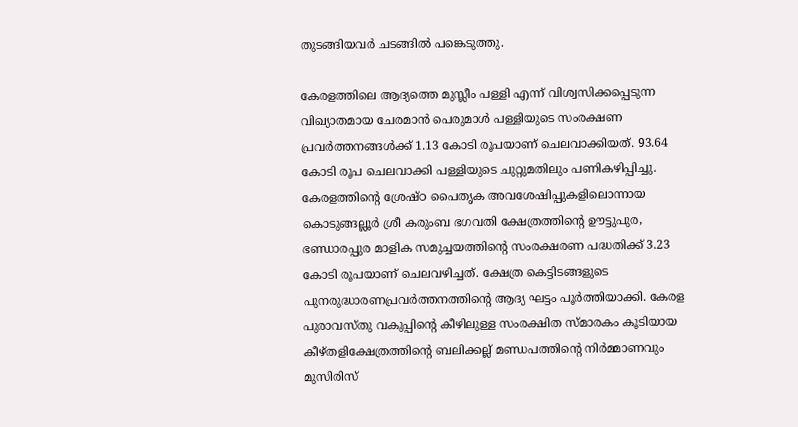തുടങ്ങിയവർ ചടങ്ങിൽ പങ്കെടുത്തു.

കേരളത്തിലെ ആദ്യത്തെ മുസ്ലീം പള്ളി എന്ന് വിശ്വസിക്കപ്പെടുന്ന വിഖ്യാതമായ ചേരമാൻ പെരുമാൾ പള്ളിയുടെ സംരക്ഷണ പ്രവർത്തനങ്ങൾക്ക് 1.13 കോടി രൂപയാണ് ചെലവാക്കിയത്. 93.64 കോടി രൂപ ചെലവാക്കി പള്ളിയുടെ ചുറ്റുമതിലും പണികഴിപ്പിച്ചു. കേരളത്തിന്റെ ശ്രേഷ്ഠ പൈതൃക അവശേഷിപ്പുകളിലൊന്നായ കൊടുങ്ങല്ലൂർ ശ്രീ കരുംബ ഭഗവതി ക്ഷേത്രത്തിന്റെ ഊട്ടുപുര, ഭണ്ഡാരപ്പുര മാളിക സമുച്ചയത്തിന്റെ സംരക്ഷരണ പദ്ധതിക്ക് 3.23 കോടി രൂപയാണ് ചെലവഴിച്ചത്. ക്ഷേത്ര കെട്ടിടങ്ങളുടെ പുനരുദ്ധാരണപ്രവർത്തനത്തിന്റെ ആദ്യ ഘട്ടം പൂർത്തിയാക്കി. കേരള പുരാവസ്തു വകുപ്പിന്റെ കീഴിലുള്ള സംരക്ഷിത സ്മാരകം കൂടിയായ കീഴ്തളിക്ഷേത്രത്തിന്റെ ബലിക്കല്ല് മണ്ഡപത്തിന്റെ നിർമ്മാണവും മുസിരിസ്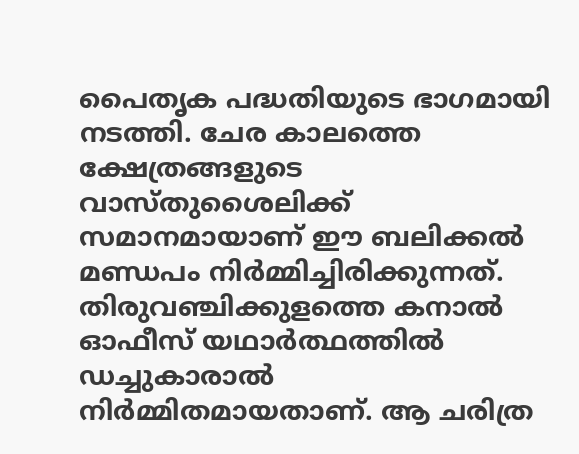പൈതൃക പദ്ധതിയുടെ ഭാഗമായി നടത്തി. ചേര കാലത്തെ ക്ഷേത്രങ്ങളുടെ വാസ്തുശൈലിക്ക് സമാനമായാണ് ഈ ബലിക്കൽ മണ്ഡപം നിർമ്മിച്ചിരിക്കുന്നത്. തിരുവഞ്ചിക്കുളത്തെ കനാൽ ഓഫീസ് യഥാർത്ഥത്തിൽ ഡച്ചുകാരാൽ നിർമ്മിതമായതാണ്. ആ ചരിത്ര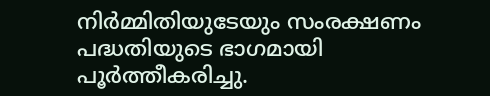നിർമ്മിതിയുടേയും സംരക്ഷണം പദ്ധതിയുടെ ഭാഗമായി പൂർത്തീകരിച്ചു.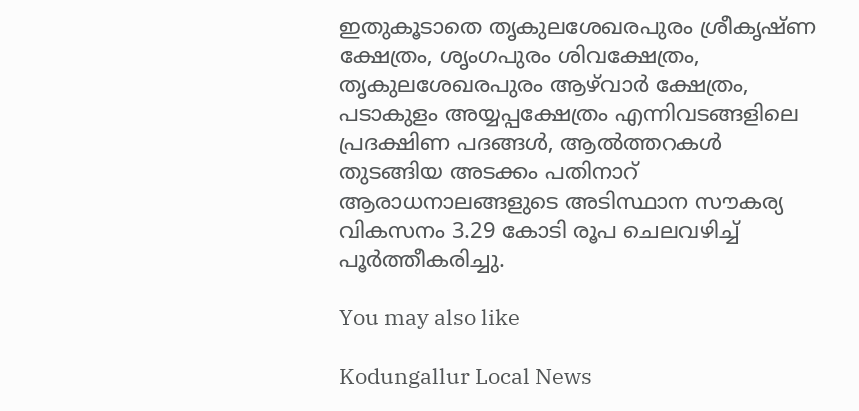ഇതുകൂടാതെ തൃകുലശേഖരപുരം ശ്രീകൃഷ്ണ ക്ഷേത്രം, ശൃംഗപുരം ശിവക്ഷേത്രം, തൃകുലശേഖരപുരം ആഴ്‌വാർ ക്ഷേത്രം, പടാകുളം അയ്യപ്പക്ഷേത്രം എന്നിവടങ്ങളിലെ പ്രദക്ഷിണ പദങ്ങൾ, ആൽത്തറകൾ തുടങ്ങിയ അടക്കം പതിനാറ് ആരാധനാലങ്ങളുടെ അടിസ്ഥാന സൗകര്യ വികസനം 3.29 കോടി രൂപ ചെലവഴിച്ച് പൂർത്തീകരിച്ചു.

You may also like

Kodungallur Local News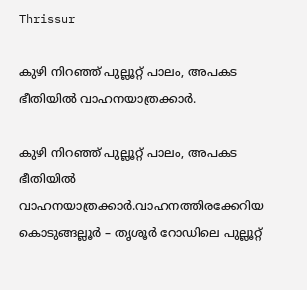Thrissur

കുഴി നിറഞ്ഞ് പുല്ലൂറ്റ് പാലം, അപകട ഭീതിയിൽ വാഹനയാത്രക്കാർ.

കുഴി നിറഞ്ഞ് പുല്ലൂറ്റ് പാലം, അപകട ഭീതിയിൽ വാഹനയാത്രക്കാർ.വാഹനത്തിരക്കേറിയ കൊടുങ്ങല്ലൂർ – തൃശൂർ റോഡിലെ പുല്ലൂറ്റ്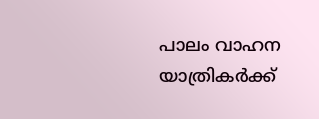പാലം വാഹന യാത്രികർക്ക്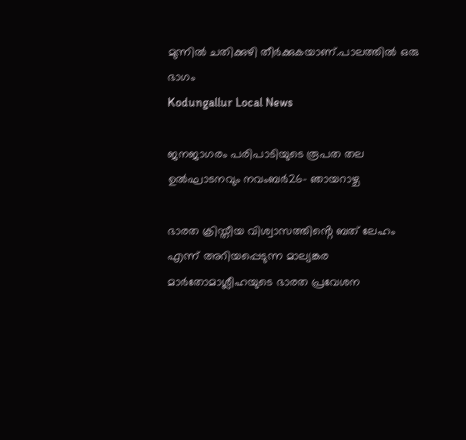മുന്നിൽ ചതിക്കുഴി തീർക്കുകയാണ്.പാലത്തിൽ ഒരു ഭാഗം
Kodungallur Local News

ജനജാഗരം പരിപാടിയുടെ രൂപത തല ഉൽഘാടനവും നവംബർ26- ഞായറാഴ്ച

ഭാരത ക്രിസ്തീയ വിശ്വാസത്തിൻ്റെ ബത് ലേഹം എന്ന് അറിയപ്പെടുന്ന മാല്യങ്കര മാർതോമാശ്ലീഹയുടെ ഭാരത പ്രവേശന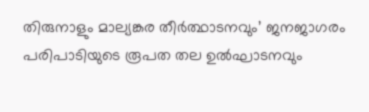തിരുനാളും മാല്യങ്കര തീർത്ഥാടനവും’ ജനജാഗരം പരിപാടിയുടെ രൂപത തല ഉൽഘാടനവും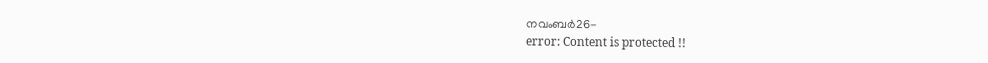നവംബർ26-
error: Content is protected !!